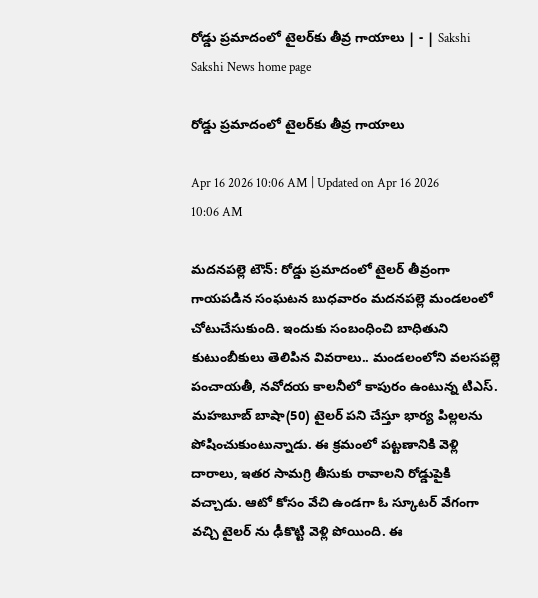రోడ్డు ప్రమాదంలో టైలర్‌కు తీవ్ర గాయాలు | - | Sakshi
Sakshi News home page

రోడ్డు ప్రమాదంలో టైలర్‌కు తీవ్ర గాయాలు

Apr 16 2026 10:06 AM | Updated on Apr 16 2026 10:06 AM

మదనపల్లె టౌన్‌: రోడ్డు ప్రమాదంలో టైలర్‌ తీవ్రంగా గాయపడిన సంఘటన బుధవారం మదనపల్లె మండలంలో చోటుచేసుకుంది. ఇందుకు సంబంధించి బాధితుని కుటుంబీకులు తెలిపిన వివరాలు.. మండలంలోని వలసపల్లె పంచాయతీ, నవోదయ కాలనీలో కాపురం ఉంటున్న టిఎస్‌. మహబూబ్‌ బాషా(50) టైలర్‌ పని చేస్తూ భార్య పిల్లలను పోషించుకుంటున్నాడు. ఈ క్రమంలో పట్టణానికి వెళ్లి దారాలు, ఇతర సామగ్రి తీసుకు రావాలని రోడ్డుపైకి వచ్చాడు. ఆటో కోసం వేచి ఉండగా ఓ స్కూటర్‌ వేగంగా వచ్చి టైలర్‌ ను ఢీకొట్టి వెళ్లి పోయింది. ఈ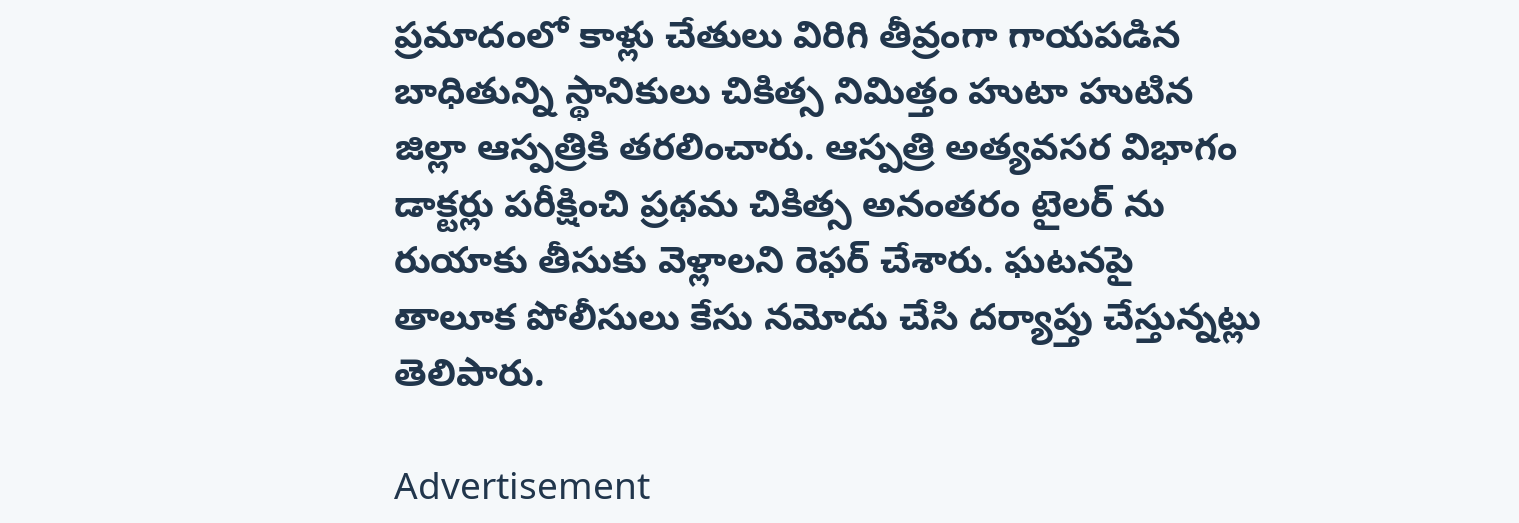ప్రమాదంలో కాళ్లు చేతులు విరిగి తీవ్రంగా గాయపడిన బాధితున్ని స్థానికులు చికిత్స నిమిత్తం హుటా హుటిన జిల్లా ఆస్పత్రికి తరలించారు. ఆస్పత్రి అత్యవసర విభాగం డాక్టర్లు పరీక్షించి ప్రథమ చికిత్స అనంతరం టైలర్‌ ను రుయాకు తీసుకు వెళ్లాలని రెఫర్‌ చేశారు. ఘటనపై తాలూక పోలీసులు కేసు నమోదు చేసి దర్యాప్తు చేస్తున్నట్లు తెలిపారు.

Advertisement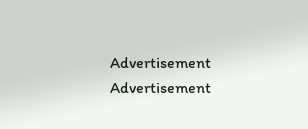Advertisement
Advertisement